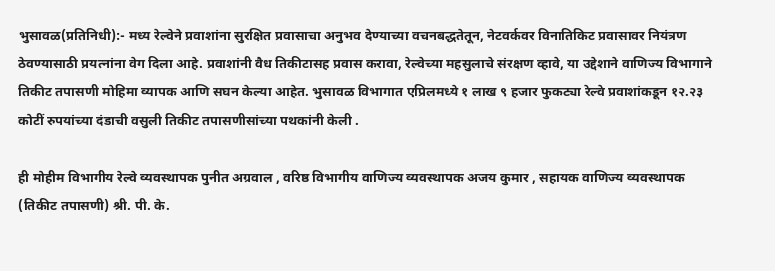भुसावळ(प्रतिनिधी):- मध्य रेल्वेने प्रवाशांना सुरक्षित प्रवासाचा अनुभव देण्याच्या वचनबद्धतेतून, नेटवर्कवर विनातिकिट प्रवासावर नियंत्रण ठेवण्यासाठी प्रयत्नांना वेग दिला आहे. प्रवाशांनी वैध तिकीटासह प्रवास करावा, रेल्वेच्या महसुलाचे संरक्षण व्हावे, या उद्देशाने वाणिज्य विभागाने तिकीट तपासणी मोहिमा व्यापक आणि सघन केल्या आहेत. भुसावळ विभागात एप्रिलमध्ये १ लाख ९ हजार फुकट्या रेल्वे प्रवाशांकडून १२.२३ कोटीं रुपयांच्या दंडाची वसुली तिकीट तपासणीसांच्या पथकांनी केली .

ही मोहीम विभागीय रेल्वे व्यवस्थापक पुनीत अग्रवाल , वरिष्ठ विभागीय वाणिज्य व्यवस्थापक अजय कुमार , सहायक वाणिज्य व्यवस्थापक (तिकीट तपासणी) श्री. पी. के.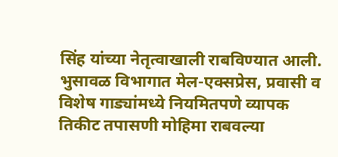सिंह यांच्या नेतृत्वाखाली राबविण्यात आली. भुसावळ विभागात मेल-एक्सप्रेस, प्रवासी व विशेष गाड्यांमध्ये नियमितपणे व्यापक तिकीट तपासणी मोहिमा राबवल्या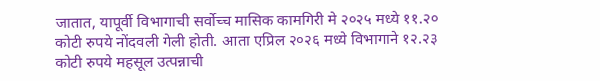जातात, यापूर्वी विभागाची सर्वोच्च मासिक कामगिरी मे २०२५ मध्ये ११.२० कोटी रुपये नोंदवली गेली होती. आता एप्रिल २०२६ मध्ये विभागाने १२.२३ कोटी रुपये महसूल उत्पन्नाची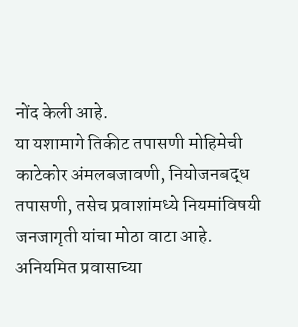नोंद केली आहे.
या यशामागे तिकीट तपासणी मोहिमेची काटेकोर अंमलबजावणी, नियोजनबद्ध तपासणी, तसेच प्रवाशांमध्ये नियमांविषयी जनजागृती यांचा मोठा वाटा आहे. अनियमित प्रवासाच्या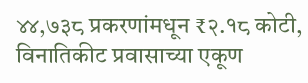४४,७३८ प्रकरणांमधून ₹२.१८ कोटी, विनातिकीट प्रवासाच्या एकूण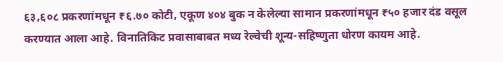६३,६०८ प्रकरणांमधून ₹६.७० कोटी, एकूण ४०४ बुक न केलेल्या सामान प्रकरणांमधून ₹५० हजार दंड वसूल करण्यात आला आहे. विनातिकिट प्रवासाबाबत मध्य रेल्वेची शून्य-सहिष्णुता धोरण कायम आहे.